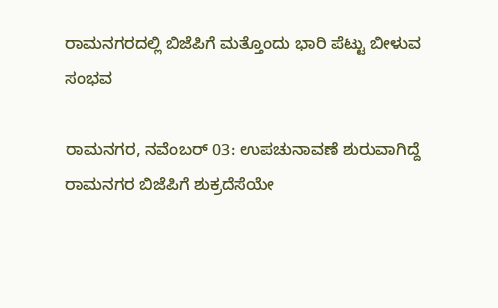ರಾಮನಗರದಲ್ಲಿ ಬಿಜೆಪಿಗೆ ಮತ್ತೊಂದು ಭಾರಿ ಪೆಟ್ಟು ಬೀಳುವ ಸಂಭವ

ರಾಮನಗರ, ನವೆಂಬರ್ 03: ಉಪಚುನಾವಣೆ ಶುರುವಾಗಿದ್ದೆ ರಾಮನಗರ ಬಿಜೆಪಿಗೆ ಶುಕ್ರದೆಸೆಯೇ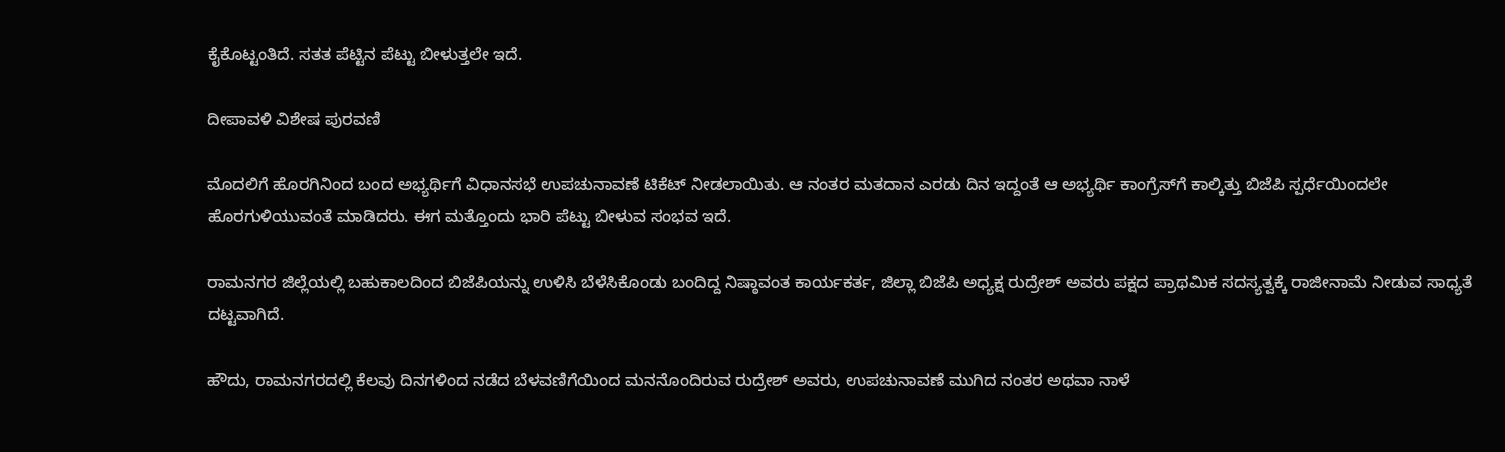ಕೈಕೊಟ್ಟಂತಿದೆ. ಸತತ ಪೆಟ್ಟಿನ ಪೆಟ್ಟು ಬೀಳುತ್ತಲೇ ಇದೆ.

ದೀಪಾವಳಿ ವಿಶೇಷ ಪುರವಣಿ

ಮೊದಲಿಗೆ ಹೊರಗಿನಿಂದ ಬಂದ ಅಭ್ಯರ್ಥಿಗೆ ವಿಧಾನಸಭೆ ಉಪಚುನಾವಣೆ ಟಿಕೆಟ್ ನೀಡಲಾಯಿತು. ಆ ನಂತರ ಮತದಾನ ಎರಡು ದಿನ ಇದ್ದಂತೆ ಆ ಅಭ್ಯರ್ಥಿ ಕಾಂಗ್ರೆಸ್‌ಗೆ ಕಾಲ್ಕಿತ್ತು ಬಿಜೆಪಿ ಸ್ಪರ್ಧೆಯಿಂದಲೇ ಹೊರಗುಳಿಯುವಂತೆ ಮಾಡಿದರು. ಈಗ ಮತ್ತೊಂದು ಭಾರಿ ಪೆಟ್ಟು ಬೀಳುವ ಸಂಭವ ಇದೆ.

ರಾಮನಗರ ಜಿಲ್ಲೆಯಲ್ಲಿ ಬಹುಕಾಲದಿಂದ ಬಿಜೆಪಿಯನ್ನು ಉಳಿಸಿ ಬೆಳೆಸಿಕೊಂಡು ಬಂದಿದ್ದ ನಿಷ್ಠಾವಂತ ಕಾರ್ಯಕರ್ತ, ಜಿಲ್ಲಾ ಬಿಜೆಪಿ ಅಧ್ಯಕ್ಷ ರುದ್ರೇಶ್ ಅವರು ಪಕ್ಷದ ಪ್ರಾಥಮಿಕ ಸದಸ್ಯತ್ವಕ್ಕೆ ರಾಜೀನಾಮೆ ನೀಡುವ ಸಾಧ್ಯತೆ ದಟ್ಟವಾಗಿದೆ.

ಹೌದು, ರಾಮನಗರದಲ್ಲಿ ಕೆಲವು ದಿನಗಳಿಂದ ನಡೆದ ಬೆಳವಣಿಗೆಯಿಂದ ಮನನೊಂದಿರುವ ರುದ್ರೇಶ್ ಅವರು, ಉಪಚುನಾವಣೆ ಮುಗಿದ ನಂತರ ಅಥವಾ ನಾಳೆ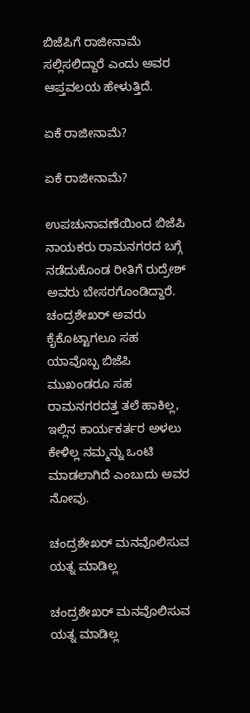ಬಿಜೆಪಿಗೆ ರಾಜೀನಾಮೆ ಸಲ್ಲಿಸಲಿದ್ದಾರೆ ಎಂದು ಅವರ ಆಪ್ತವಲಯ ಹೇಳುತ್ತಿದೆ.

ಏಕೆ ರಾಜೀನಾಮೆ?

ಏಕೆ ರಾಜೀನಾಮೆ?

ಉಪಚುನಾವಣೆಯಿಂದ ಬಿಜೆಪಿ ನಾಯಕರು ರಾಮನಗರದ ಬಗ್ಗೆ ನಡೆದುಕೊಂಡ ರೀತಿಗೆ ರುದ್ರೇಶ್ ಅವರು ಬೇಸರಗೊಂಡಿದ್ದಾರೆ. ಚಂದ್ರಶೇಖರ್ ಅವರು ಕೈಕೊಟ್ಟಾಗಲೂ ಸಹ ಯಾವೊಬ್ಬ ಬಿಜೆಪಿ ಮುಖಂಡರೂ ಸಹ ರಾಮನಗರದತ್ತ ತಲೆ ಹಾಕಿಲ್ಲ, ಇಲ್ಲಿನ ಕಾರ್ಯಕರ್ತರ ಅಳಲು ಕೇಳಿಲ್ಲ ನಮ್ಮನ್ನು ಒಂಟಿ ಮಾಡಲಾಗಿದೆ ಎಂಬುದು ಅವರ ನೋವು.

ಚಂದ್ರಶೇಖರ್ ಮನವೊಲಿಸುವ ಯತ್ನ ಮಾಡಿಲ್ಲ

ಚಂದ್ರಶೇಖರ್ ಮನವೊಲಿಸುವ ಯತ್ನ ಮಾಡಿಲ್ಲ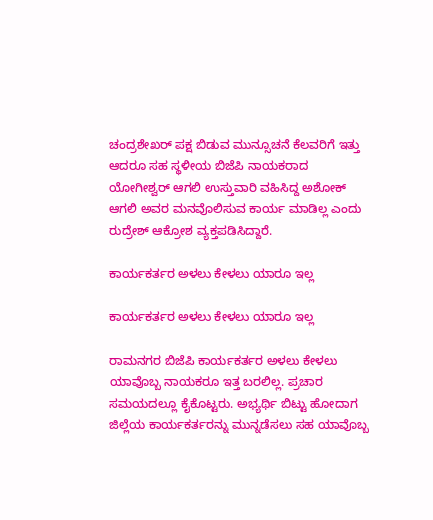ಚಂದ್ರಶೇಖರ್ ಪಕ್ಷ ಬಿಡುವ ಮುನ್ಸೂಚನೆ ಕೆಲವರಿಗೆ ಇತ್ತು ಆದರೂ ಸಹ ಸ್ಥಳೀಯ ಬಿಜೆಪಿ ನಾಯಕರಾದ ಯೋಗೀಶ್ವರ್ ಆಗಲಿ ಉಸ್ತುವಾರಿ ವಹಿಸಿದ್ದ ಅಶೋಕ್ ಆಗಲಿ ಅವರ ಮನವೊಲಿಸುವ ಕಾರ್ಯ ಮಾಡಿಲ್ಲ ಎಂದು ರುದ್ರೇಶ್ ಆಕ್ರೋಶ ವ್ಯಕ್ತಪಡಿಸಿದ್ದಾರೆ.

ಕಾರ್ಯಕರ್ತರ ಅಳಲು ಕೇಳಲು ಯಾರೂ ಇಲ್ಲ

ಕಾರ್ಯಕರ್ತರ ಅಳಲು ಕೇಳಲು ಯಾರೂ ಇಲ್ಲ

ರಾಮನಗರ ಬಿಜೆಪಿ ಕಾರ್ಯಕರ್ತರ ಅಳಲು ಕೇಳಲು ಯಾವೊಬ್ಬ ನಾಯಕರೂ ಇತ್ತ ಬರಲಿಲ್ಲ. ಪ್ರಚಾರ ಸಮಯದಲ್ಲೂ ಕೈಕೊಟ್ಟರು. ಅಭ್ಯರ್ಥಿ ಬಿಟ್ಟು ಹೋದಾಗ ಜಿಲ್ಲೆಯ ಕಾರ್ಯಕರ್ತರನ್ನು ಮುನ್ನಡೆಸಲು ಸಹ ಯಾವೊಬ್ಬ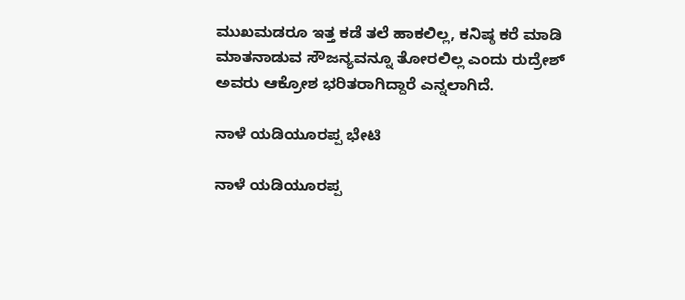ಮುಖಮಡರೂ ಇತ್ತ ಕಡೆ ತಲೆ ಹಾಕಲಿಲ್ಲ, ಕನಿಷ್ಠ ಕರೆ ಮಾಡಿ ಮಾತನಾಡುವ ಸೌಜನ್ಯವನ್ನೂ ತೋರಲಿಲ್ಲ ಎಂದು ರುದ್ರೇಶ್‌ ಅವರು ಆಕ್ರೋಶ ಭರಿತರಾಗಿದ್ದಾರೆ ಎನ್ನಲಾಗಿದೆ.

ನಾಳೆ ಯಡಿಯೂರಪ್ಪ ಭೇಟಿ

ನಾಳೆ ಯಡಿಯೂರಪ್ಪ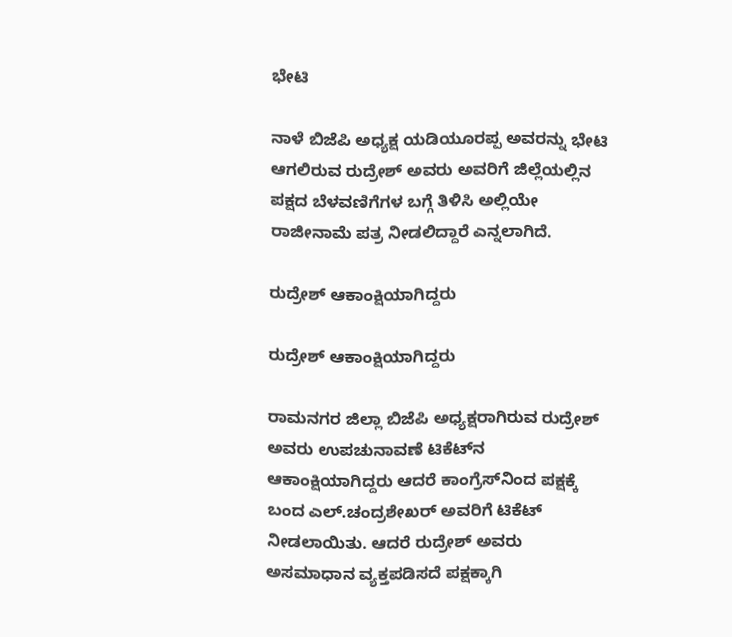ಭೇಟಿ

ನಾಳೆ ಬಿಜೆಪಿ ಅಧ್ಯಕ್ಷ ಯಡಿಯೂರಪ್ಪ ಅವರನ್ನು ಭೇಟಿ ಆಗಲಿರುವ ರುದ್ರೇಶ್ ಅವರು ಅವರಿಗೆ ಜಿಲ್ಲೆಯಲ್ಲಿನ ಪಕ್ಷದ ಬೆಳವಣಿಗೆಗಳ ಬಗ್ಗೆ ತಿಳಿಸಿ ಅಲ್ಲಿಯೇ ರಾಜೀನಾಮೆ ಪತ್ರ ನೀಡಲಿದ್ದಾರೆ ಎನ್ನಲಾಗಿದೆ.

ರುದ್ರೇಶ್ ಆಕಾಂಕ್ಷಿಯಾಗಿದ್ದರು

ರುದ್ರೇಶ್ ಆಕಾಂಕ್ಷಿಯಾಗಿದ್ದರು

ರಾಮನಗರ ಜಿಲ್ಲಾ ಬಿಜೆಪಿ ಅಧ್ಯಕ್ಷರಾಗಿರುವ ರುದ್ರೇಶ್‌ ಅವರು ಉಪಚುನಾವಣೆ ಟಿಕೆಟ್‌ನ ಆಕಾಂಕ್ಷಿಯಾಗಿದ್ದರು ಆದರೆ ಕಾಂಗ್ರೆಸ್‌ನಿಂದ ಪಕ್ಷಕ್ಕೆ ಬಂದ ಎಲ್.ಚಂದ್ರಶೇಖರ್ ಅವರಿಗೆ ಟಿಕೆಟ್ ನೀಡಲಾಯಿತು. ಆದರೆ ರುದ್ರೇಶ್‌ ಅವರು ಅಸಮಾಧಾನ ವ್ಯಕ್ತಪಡಿಸದೆ ಪಕ್ಷಕ್ಕಾಗಿ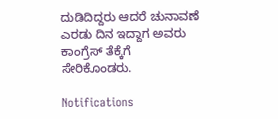ದುಡಿದಿದ್ದರು ಆದರೆ ಚುನಾವಣೆ ಎರಡು ದಿನ ಇದ್ದಾಗ ಅವರು ಕಾಂಗ್ರೆಸ್‌ ತೆಕ್ಕೆಗೆ ಸೇರಿಕೊಂಡರು.

Notifications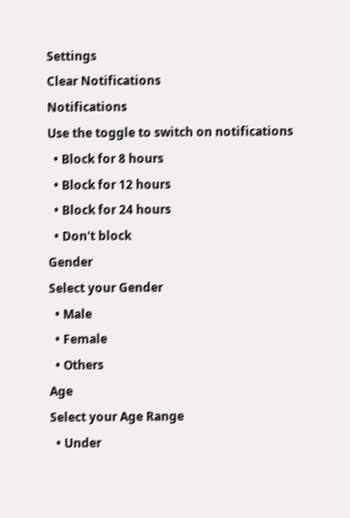Settings
Clear Notifications
Notifications
Use the toggle to switch on notifications
  • Block for 8 hours
  • Block for 12 hours
  • Block for 24 hours
  • Don't block
Gender
Select your Gender
  • Male
  • Female
  • Others
Age
Select your Age Range
  • Under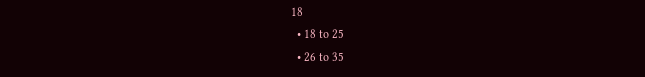18
  • 18 to 25
  • 26 to 35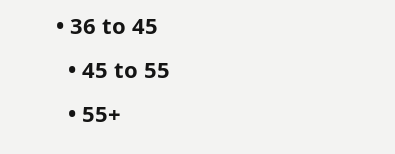• 36 to 45
  • 45 to 55
  • 55+